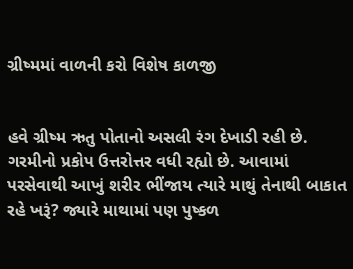ગ્રીષ્મમાં વાળની કરો વિશેષ કાળજી


હવે ગ્રીષ્મ ઋતુ પોતાનો અસલી રંગ દેખાડી રહી છે. ગરમીનો પ્રકોપ ઉત્તરોત્તર વધી રહ્યો છે. આવામાં પરસેવાથી આખું શરીર ભીંજાય ત્યારે માથું તેનાથી બાકાત રહે ખરૂં? જ્યારે માથામાં પણ પુષ્કળ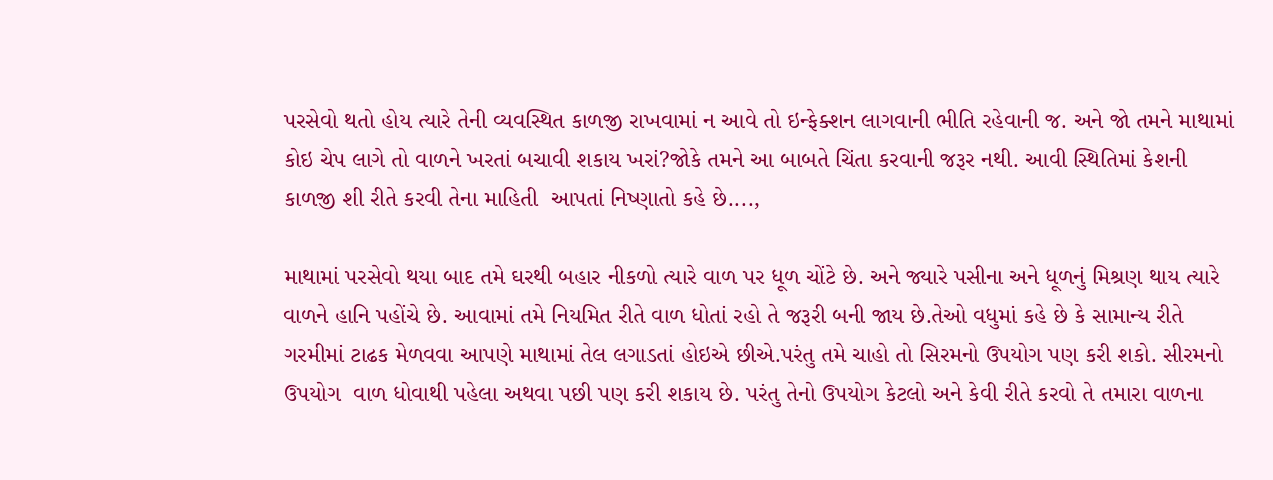પરસેવો થતો હોય ત્યારે તેની વ્યવસ્થિત કાળજી રાખવામાં ન આવે તો ઇન્ફેક્શન લાગવાની ભીતિ રહેવાની જ. અને જો તમને માથામાં કોઇ ચેપ લાગે તો વાળને ખરતાં બચાવી શકાય ખરાં?જોકે તમને આ બાબતે ચિંતા કરવાની જરૂર નથી. આવી સ્થિતિમાં કેશની  કાળજી શી રીતે કરવી તેના માહિતી  આપતાં નિષ્ણાતો કહે છે....,

માથામાં પરસેવો થયા બાદ તમે ઘરથી બહાર નીકળો ત્યારે વાળ પર ધૂળ ચોંટે છે. અને જ્યારે પસીના અને ધૂળનું મિશ્રણ થાય ત્યારે વાળને હાનિ પહોંચે છે. આવામાં તમે નિયમિત રીતે વાળ ધોતાં રહો તે જરૂરી બની જાય છે.તેઓ વધુમાં કહે છે કે સામાન્ય રીતે ગરમીમાં ટાઢક મેળવવા આપણે માથામાં તેલ લગાડતાં હોઇએ છીએ.પરંતુ તમે ચાહો તો સિરમનો ઉપયોગ પણ કરી શકો. સીરમનો ઉપયોગ  વાળ ધોવાથી પહેલા અથવા પછી પણ કરી શકાય છે. પરંતુ તેનો ઉપયોગ કેટલો અને કેવી રીતે કરવો તે તમારા વાળના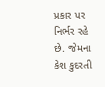પ્રકાર પર નિર્ભર રહે છે. જેમના કેશ કુદરતી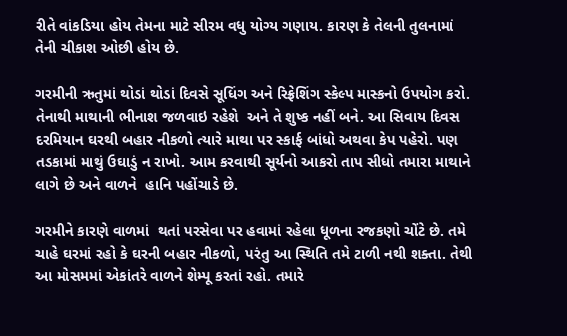રીતે વાંકડિયા હોય તેમના માટે સીરમ વધુ યોગ્ય ગણાય. કારણ કે તેલની તુલનામાં તેની ચીકાશ ઓછી હોય છે.

ગરમીની ઋતુમાં થોડાં થોડાં દિવસે સૂધિંગ અને રિફ્રેશિંગ સ્કેલ્પ માસ્કનો ઉપયોગ કરો. તેનાથી માથાની ભીનાશ જળવાઇ રહેશે  અને તે શુષ્ક નહીં બને. આ સિવાય દિવસ દરમિયાન ઘરથી બહાર નીકળો ત્યારે માથા પર સ્કાર્ફ બાંધો અથવા કેપ પહેરો. પણ તડકામાં માથું ઉઘાડું ન રાખો. આમ કરવાથી સૂર્યનો આકરો તાપ સીધો તમારા માથાને લાગે છે અને વાળને  હાનિ પહોંચાડે છે.

ગરમીને કારણે વાળમાં  થતાં પરસેવા પર હવામાં રહેલા ધૂળના રજકણો ચોંટે છે. તમે ચાહે ઘરમાં રહો કે ઘરની બહાર નીકળો, પરંતુ આ સ્થિતિ તમે ટાળી નથી શક્તા. તેથી આ મોસમમાં એકાંતરે વાળને શેમ્પૂ કરતાં રહો. તમારે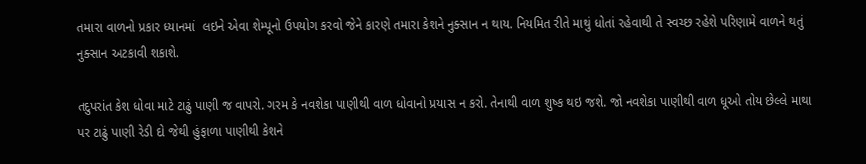તમારા વાળનો પ્રકાર ધ્યાનમાં  લઇને એવા શેમ્પૂનો ઉપયોગ કરવો જેને કારણે તમારા કેશને નુક્સાન ન થાય. નિયમિત રીતે માથું ધોતાં રહેવાથી તે સ્વચ્છ રહેશે પરિણામે વાળને થતું નુક્સાન અટકાવી શકાશે.

તદુપરાંત કેશ ધોવા માટે ટાઢું પાણી જ વાપરો. ગરમ કે નવશેકા પાણીથી વાળ ધોવાનો પ્રયાસ ન કરો. તેનાથી વાળ શુષ્ક થઇ જશે. જો નવશેકા પાણીથી વાળ ધૂઓ તોય છેલ્લે માથા પર ટાઢું પાણી રેડી દો જેથી હુંફાળા પાણીથી કેશને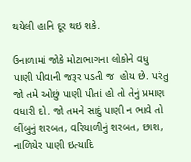થયેલી હાનિ દૂર થઇ શકે.

ઉનાળામાં જોકે મોટાભાગના લોકોને વધુ પાણી પીવાની જરૂર પડતી જ  હોય છે. પરંતુ જો તમે ઓછું પાણી પીતાં હો તો તેનું પ્રમાણ વધારી દો. જો તમને સાદું પાણી ન ભાવે તો લીંબુનું શરબત, વરિયાળીનું શરબત, છાશ, નાળિયેર પાણી ઇત્યાદિ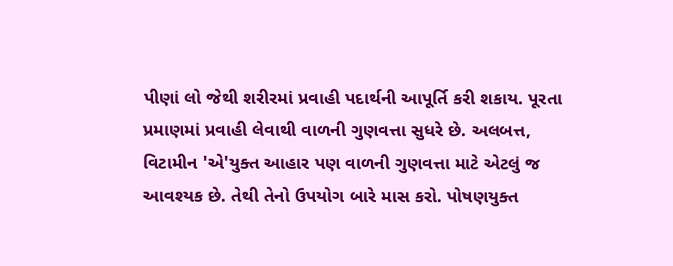પીણાં લો જેથી શરીરમાં પ્રવાહી પદાર્થની આપૂર્તિ કરી શકાય. પૂરતા પ્રમાણમાં પ્રવાહી લેવાથી વાળની ગુણવત્તા સુધરે છે. અલબત્ત, વિટામીન 'એ'યુક્ત આહાર પણ વાળની ગુણવત્તા માટે એટલું જ આવશ્યક છે. તેથી તેનો ઉપયોગ બારે માસ કરો. પોષણયુક્ત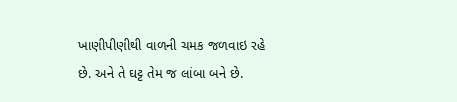ખાણીપીણીથી વાળની ચમક જળવાઇ રહે છે. અને તે ઘટ્ટ તેમ જ લાંબા બને છે.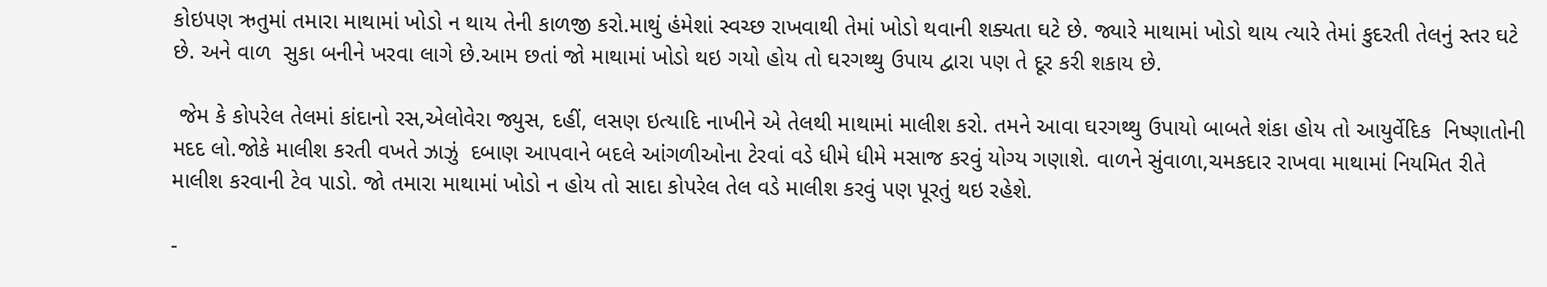કોઇપણ ઋતુમાં તમારા માથામાં ખોડો ન થાય તેની કાળજી કરો.માથું હંમેશાં સ્વચ્છ રાખવાથી તેમાં ખોડો થવાની શક્યતા ઘટે છે. જ્યારે માથામાં ખોડો થાય ત્યારે તેમાં કુદરતી તેલનું સ્તર ઘટે છે. અને વાળ  સુકા બનીને ખરવા લાગે છે.આમ છતાં જો માથામાં ખોડો થઇ ગયો હોય તો ઘરગથ્થુ ઉપાય દ્વારા પણ તે દૂર કરી શકાય છે.

 જેમ કે કોપરેલ તેલમાં કાંદાનો રસ,એલોવેરા જ્યુસ, દહીં, લસણ ઇત્યાદિ નાખીને એ તેલથી માથામાં માલીશ કરો. તમને આવા ઘરગથ્થુ ઉપાયો બાબતે શંકા હોય તો આયુર્વેદિક  નિષ્ણાતોની મદદ લો.જોકે માલીશ કરતી વખતે ઝાઝું  દબાણ આપવાને બદલે આંગળીઓના ટેરવાં વડે ધીમે ધીમે મસાજ કરવું યોગ્ય ગણાશે. વાળને સુંવાળા,ચમકદાર રાખવા માથામાં નિયમિત રીતે માલીશ કરવાની ટેવ પાડો. જો તમારા માથામાં ખોડો ન હોય તો સાદા કોપરેલ તેલ વડે માલીશ કરવું પણ પૂરતું થઇ રહેશે.

-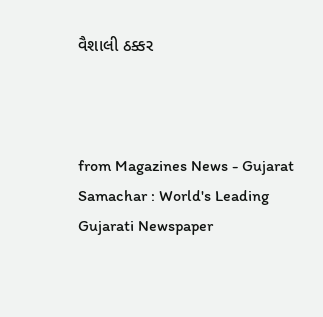વૈશાલી ઠક્કર



from Magazines News - Gujarat Samachar : World's Leading Gujarati Newspaper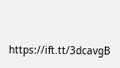https://ift.tt/3dcavgB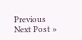Previous
Next Post »